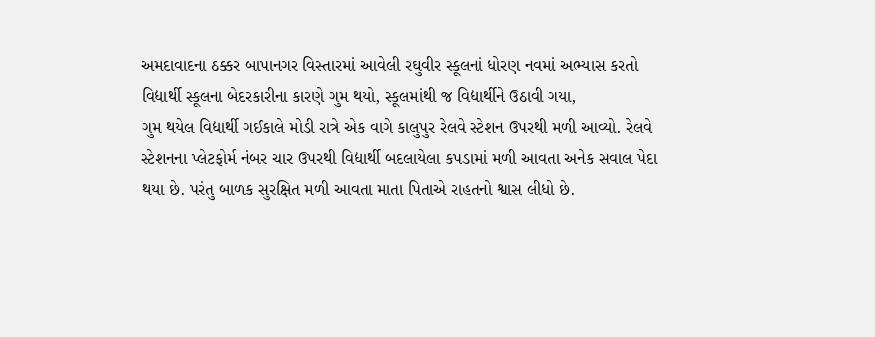અમદાવાદના ઠક્કર બાપાનગર વિસ્તારમાં આવેલી રઘુવીર સ્કૂલનાં ધોરણ નવમાં અભ્યાસ કરતો વિદ્યાર્થી સ્કૂલના બેદરકારીના કારણે ગુમ થયો, સ્કૂલમાંથી જ વિદ્યાર્થીને ઉઠાવી ગયા,
ગુમ થયેલ વિદ્યાર્થી ગઈકાલે મોડી રાત્રે એક વાગે કાલુપુર રેલવે સ્ટેશન ઉપરથી મળી આવ્યો. રેલવે સ્ટેશનના પ્લેટફોર્મ નંબર ચાર ઉપરથી વિદ્યાર્થી બદલાયેલા કપડામાં મળી આવતા અનેક સવાલ પેદા થયા છે. પરંતુ બાળક સુરક્ષિત મળી આવતા માતા પિતાએ રાહતનો શ્વાસ લીધો છે.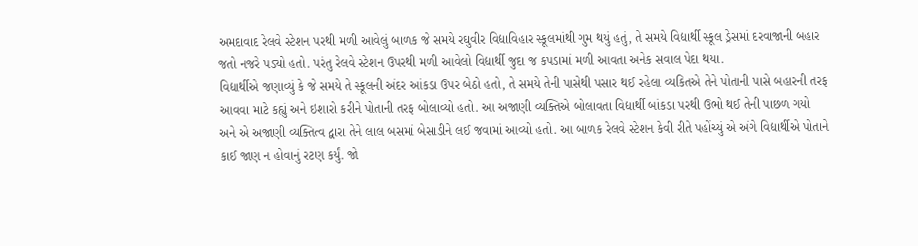અમદાવાદ રેલવે સ્ટેશન પરથી મળી આવેલું બાળક જે સમયે રઘુવીર વિદ્યાવિહાર સ્કૂલમાંથી ગુમ થયું હતું, તે સમયે વિદ્યાર્થી સ્કૂલ ડ્રેસમાં દરવાજાની બહાર જતો નજરે પડ્યો હતો. પરંતુ રેલવે સ્ટેશન ઉપરથી મળી આવેલો વિદ્યાર્થી જુદા જ કપડામાં મળી આવતા અનેક સવાલ પેદા થયા.
વિદ્યાર્થીએ જણાવ્યું કે જે સમયે તે સ્કૂલની અંદર આંકડા ઉપર બેઠો હતો, તે સમયે તેની પાસેથી પસાર થઈ રહેલા વ્યકિતએ તેને પોતાની પાસે બહારની તરફ આવવા માટે કહ્યું અને ઇશારો કરીને પોતાની તરફ બોલાવ્યો હતો. આ અજાણી વ્યક્તિએ બોલાવતા વિદ્યાર્થી બાંકડા પરથી ઉભો થઈ તેની પાછળ ગયો અને એ અજાણી વ્યક્તિત્વ દ્વારા તેને લાલ બસમાં બેસાડીને લઈ જવામાં આવ્યો હતો. આ બાળક રેલવે સ્ટેશન કેવી રીતે પહોંચ્યું એ અંગે વિદ્યાર્થીએ પોતાને કાઈ જાણ ન હોવાનું રટણ કર્યું. જો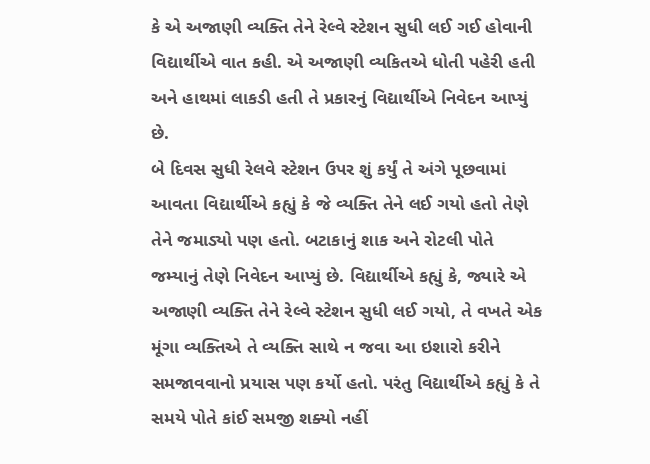કે એ અજાણી વ્યક્તિ તેને રેલ્વે સ્ટેશન સુધી લઈ ગઈ હોવાની વિદ્યાર્થીએ વાત કહી. એ અજાણી વ્યકિતએ ધોતી પહેરી હતી અને હાથમાં લાકડી હતી તે પ્રકારનું વિદ્યાર્થીએ નિવેદન આપ્યું છે.
બે દિવસ સુધી રેલવે સ્ટેશન ઉપર શું કર્યું તે અંગે પૂછવામાં આવતા વિદ્યાર્થીએ કહ્યું કે જે વ્યક્તિ તેને લઈ ગયો હતો તેણે તેને જમાડ્યો પણ હતો. બટાકાનું શાક અને રોટલી પોતે જમ્યાનું તેણે નિવેદન આપ્યું છે. વિદ્યાર્થીએ કહ્યું કે, જ્યારે એ અજાણી વ્યક્તિ તેને રેલ્વે સ્ટેશન સુધી લઈ ગયો, તે વખતે એક મૂંગા વ્યક્તિએ તે વ્યક્તિ સાથે ન જવા આ ઇશારો કરીને સમજાવવાનો પ્રયાસ પણ કર્યો હતો. પરંતુ વિદ્યાર્થીએ કહ્યું કે તે સમયે પોતે કાંઈ સમજી શક્યો નહીં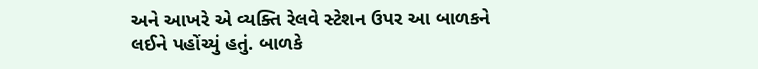અને આખરે એ વ્યક્તિ રેલવે સ્ટેશન ઉપર આ બાળકને લઈને પહોંચ્યું હતું. બાળકે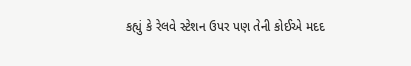કહ્યું કે રેલવે સ્ટેશન ઉપર પણ તેની કોઈએ મદદ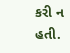કરી ન હતી.